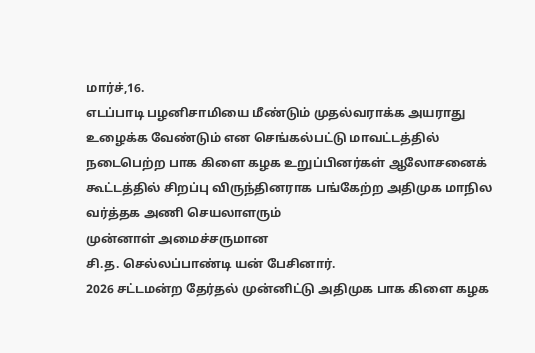மார்ச்,16.
எடப்பாடி பழனிசாமியை மீண்டும் முதல்வராக்க அயராது உழைக்க வேண்டும் என செங்கல்பட்டு மாவட்டத்தில் நடைபெற்ற பாக கிளை கழக உறுப்பினர்கள் ஆலோசனைக் கூட்டத்தில் சிறப்பு விருந்தினராக பங்கேற்ற அதிமுக மாநில வர்த்தக அணி செயலாளரும்
முன்னாள் அமைச்சருமான
சி.த. செல்லப்பாண்டி யன் பேசினார்.
2026 சட்டமன்ற தேர்தல் முன்னிட்டு அதிமுக பாக கிளை கழக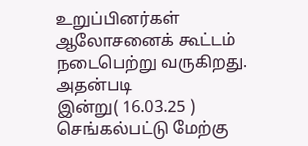உறுப்பினர்கள் ஆலோசனைக் கூட்டம் நடைபெற்று வருகிறது. அதன்படி
இன்று( 16.03.25 )
செங்கல்பட்டு மேற்கு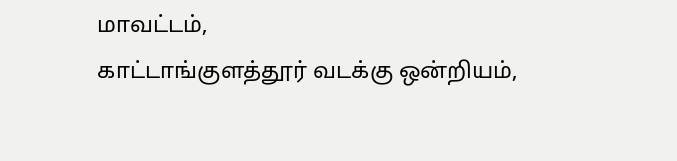மாவட்டம்,
காட்டாங்குளத்தூர் வடக்கு ஒன்றியம்,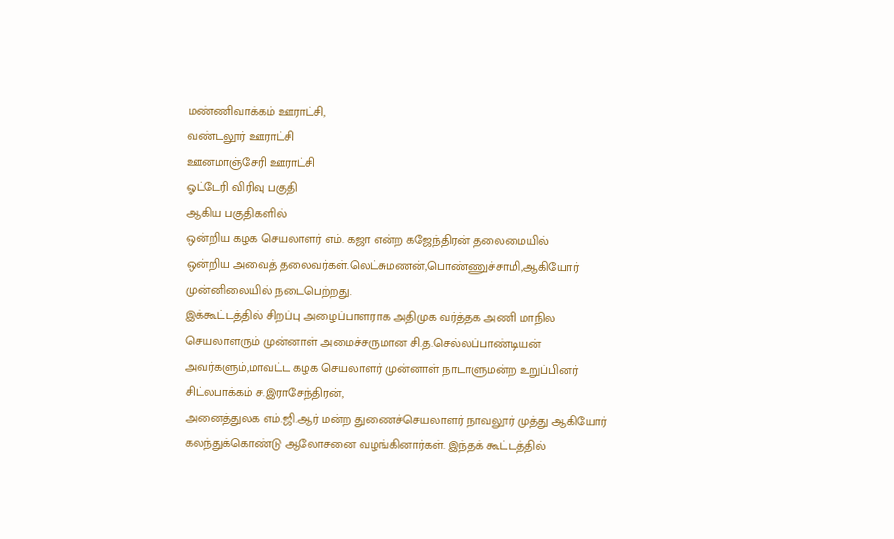மண்ணிவாக்கம் ஊராட்சி,
வண்டலூர் ஊராட்சி
ஊனமாஞ்சேரி ஊராட்சி
ஓட்டேரி விரிவு பகுதி
ஆகிய பகுதிகளில்
ஒன்றிய கழக செயலாளர் எம். கஜா என்ற கஜேந்திரன் தலைமையில்
ஒன்றிய அவைத் தலைவர்கள்.லெட்சுமணன்,பொண்ணுச்சாமி,ஆகியோர் முன்னிலையில் நடைபெற்றது.
இக்கூட்டத்தில் சிறப்பு அழைப்பாளராக அதிமுக வர்த்தக அணி மாநில செயலாளரும் முன்னாள் அமைச்சருமான சி.த.செல்லப்பாண்டியன் அவர்களும்,மாவட்ட கழக செயலாளர் முன்னாள் நாடாளுமன்ற உறுப்பினர் சிட்லபாக்கம் ச.இராசேந்திரன்,
அனைத்துலக எம்.ஜி.ஆர் மன்ற துணைச்செயலாளர் நாவலூர் முத்து ஆகியோர் கலந்துக்கொண்டு ஆலோசனை வழங்கினார்கள். இந்தக் கூட்டத்தில்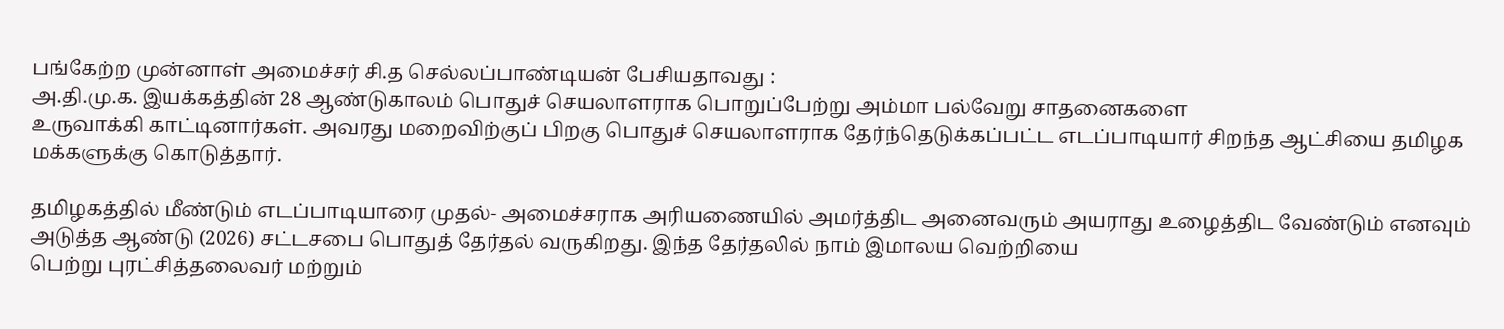பங்கேற்ற முன்னாள் அமைச்சர் சி.த செல்லப்பாண்டியன் பேசியதாவது :
அ.தி.மு.க. இயக்கத்தின் 28 ஆண்டுகாலம் பொதுச் செயலாளராக பொறுப்பேற்று அம்மா பல்வேறு சாதனைகளை
உருவாக்கி காட்டினார்கள். அவரது மறைவிற்குப் பிறகு பொதுச் செயலாளராக தேர்ந்தெடுக்கப்பட்ட எடப்பாடியார் சிறந்த ஆட்சியை தமிழக மக்களுக்கு கொடுத்தார்.

தமிழகத்தில் மீண்டும் எடப்பாடியாரை முதல்- அமைச்சராக அரியணையில் அமர்த்திட அனைவரும் அயராது உழைத்திட வேண்டும் எனவும்
அடுத்த ஆண்டு (2026) சட்டசபை பொதுத் தேர்தல் வருகிறது. இந்த தேர்தலில் நாம் இமாலய வெற்றியை
பெற்று புரட்சித்தலைவர் மற்றும்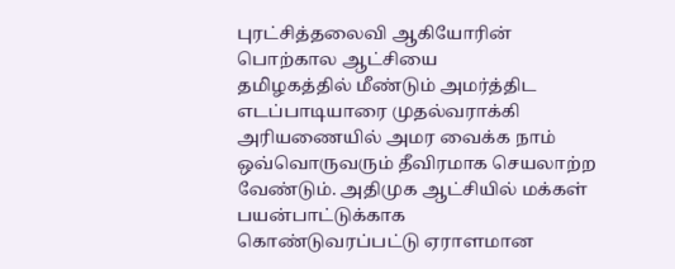புரட்சித்தலைவி ஆகியோரின் பொற்கால ஆட்சியை
தமிழகத்தில் மீண்டும் அமர்த்திட எடப்பாடியாரை முதல்வராக்கி அரியணையில் அமர வைக்க நாம் ஒவ்வொருவரும் தீவிரமாக செயலாற்ற வேண்டும். அதிமுக ஆட்சியில் மக்கள் பயன்பாட்டுக்காக
கொண்டுவரப்பட்டு ஏராளமான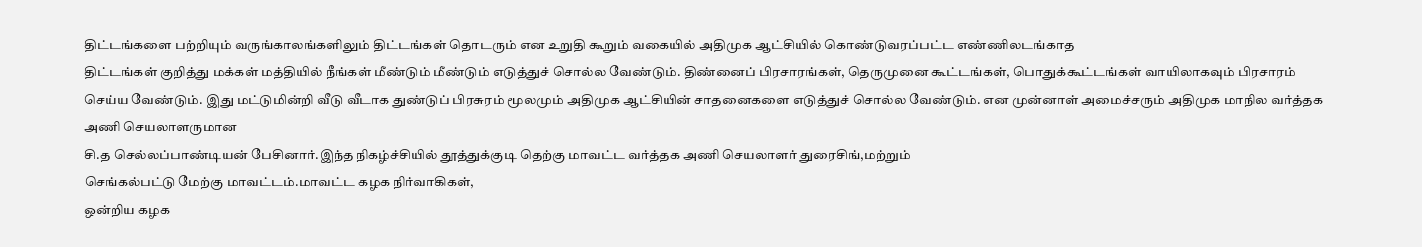திட்டங்களை பற்றியும் வருங்காலங்களிலும் திட்டங்கள் தொடரும் என உறுதி கூறும் வகையில் அதிமுக ஆட்சியில் கொண்டுவரப்பட்ட எண்ணிலடங்காத
திட்டங்கள் குறித்து மக்கள் மத்தியில் நீங்கள் மீண்டும் மீண்டும் எடுத்துச் சொல்ல வேண்டும். திண்னைப் பிரசாரங்கள், தெருமுனை கூட்டங்கள், பொதுக்கூட்டங்கள் வாயிலாகவும் பிரசாரம் செய்ய வேண்டும். இது மட்டுமின்றி வீடு வீடாக துண்டுப் பிரசுரம் மூலமும் அதிமுக ஆட்சியின் சாதனைகளை எடுத்துச் சொல்ல வேண்டும். என முன்னாள் அமைச்சரும் அதிமுக மாநில வர்த்தக அணி செயலாளருமான
சி.த செல்லப்பாண்டியன் பேசினார்.இந்த நிகழ்ச்சியில் தூத்துக்குடி தெற்கு மாவட்ட வர்த்தக அணி செயலாளர் துரைசிங்,மற்றும்
செங்கல்பட்டு மேற்கு மாவட்டம்.மாவட்ட கழக நிர்வாகிகள்,
ஒன்றிய கழக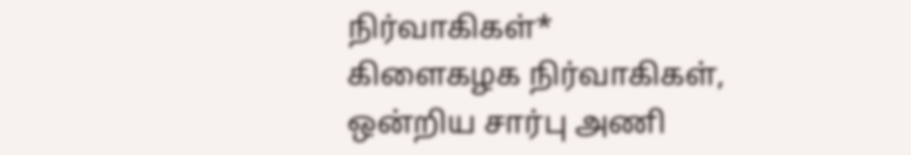நிர்வாகிகள்*
கிளைகழக நிர்வாகிகள்,
ஒன்றிய சார்பு அணி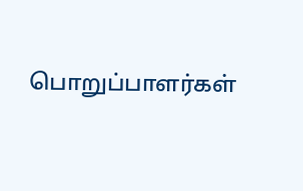பொறுப்பாளர்கள்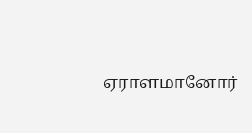ஏராளமானோர்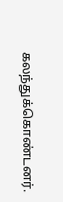கலந்துக்கொண்டனர்.